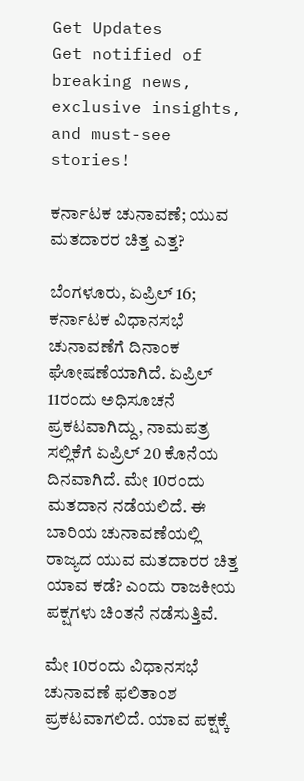Get Updates
Get notified of breaking news, exclusive insights, and must-see stories!

ಕರ್ನಾಟಕ ಚುನಾವಣೆ; ಯುವ ಮತದಾರರ ಚಿತ್ತ ಎತ್ತ?

ಬೆಂಗಳೂರು, ಏಪ್ರಿಲ್ 16; ಕರ್ನಾಟಕ ವಿಧಾನಸಭೆ ಚುನಾವಣೆಗೆ ದಿನಾಂಕ ಘೋಷಣೆಯಾಗಿದೆ. ಏಪ್ರಿಲ್ 11ರಂದು ಅಧಿಸೂಚನೆ ಪ್ರಕಟವಾಗಿದ್ದು, ನಾಮಪತ್ರ ಸಲ್ಲಿಕೆಗೆ ಏಪ್ರಿಲ್ 20 ಕೊನೆಯ ದಿನವಾಗಿದೆ. ಮೇ 10ರಂದು ಮತದಾನ ನಡೆಯಲಿದೆ. ಈ ಬಾರಿಯ ಚುನಾವಣೆಯಲ್ಲಿ ರಾಜ್ಯದ ಯುವ ಮತದಾರರ ಚಿತ್ತ ಯಾವ ಕಡೆ? ಎಂದು ರಾಜಕೀಯ ಪಕ್ಷಗಳು ಚಿಂತನೆ ನಡೆಸುತ್ತಿವೆ.

ಮೇ 10ರಂದು ವಿಧಾನಸಭೆ ಚುನಾವಣೆ ಫಲಿತಾಂಶ ಪ್ರಕಟವಾಗಲಿದೆ. ಯಾವ ಪಕ್ಷಕ್ಕೆ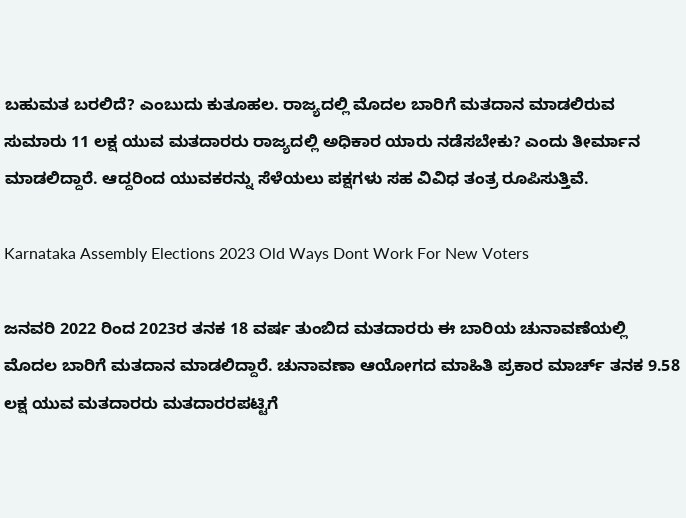ಬಹುಮತ ಬರಲಿದೆ? ಎಂಬುದು ಕುತೂಹಲ. ರಾಜ್ಯದಲ್ಲಿ ಮೊದಲ ಬಾರಿಗೆ ಮತದಾನ ಮಾಡಲಿರುವ ಸುಮಾರು 11 ಲಕ್ಷ ಯುವ ಮತದಾರರು ರಾಜ್ಯದಲ್ಲಿ ಅಧಿಕಾರ ಯಾರು ನಡೆಸಬೇಕು? ಎಂದು ತೀರ್ಮಾನ ಮಾಡಲಿದ್ದಾರೆ. ಆದ್ದರಿಂದ ಯುವಕರನ್ನು ಸೆಳೆಯಲು ಪಕ್ಷಗಳು ಸಹ ವಿವಿಧ ತಂತ್ರ ರೂಪಿಸುತ್ತಿವೆ.

Karnataka Assembly Elections 2023 Old Ways Dont Work For New Voters

ಜನವರಿ 2022 ರಿಂದ 2023ರ ತನಕ 18 ವರ್ಷ ತುಂಬಿದ ಮತದಾರರು ಈ ಬಾರಿಯ ಚುನಾವಣೆಯಲ್ಲಿ ಮೊದಲ ಬಾರಿಗೆ ಮತದಾನ ಮಾಡಲಿದ್ದಾರೆ. ಚುನಾವಣಾ ಆಯೋಗದ ಮಾಹಿತಿ ಪ್ರಕಾರ ಮಾರ್ಚ್ ತನಕ 9.58 ಲಕ್ಷ ಯುವ ಮತದಾರರು ಮತದಾರರಪಟ್ಟಿಗೆ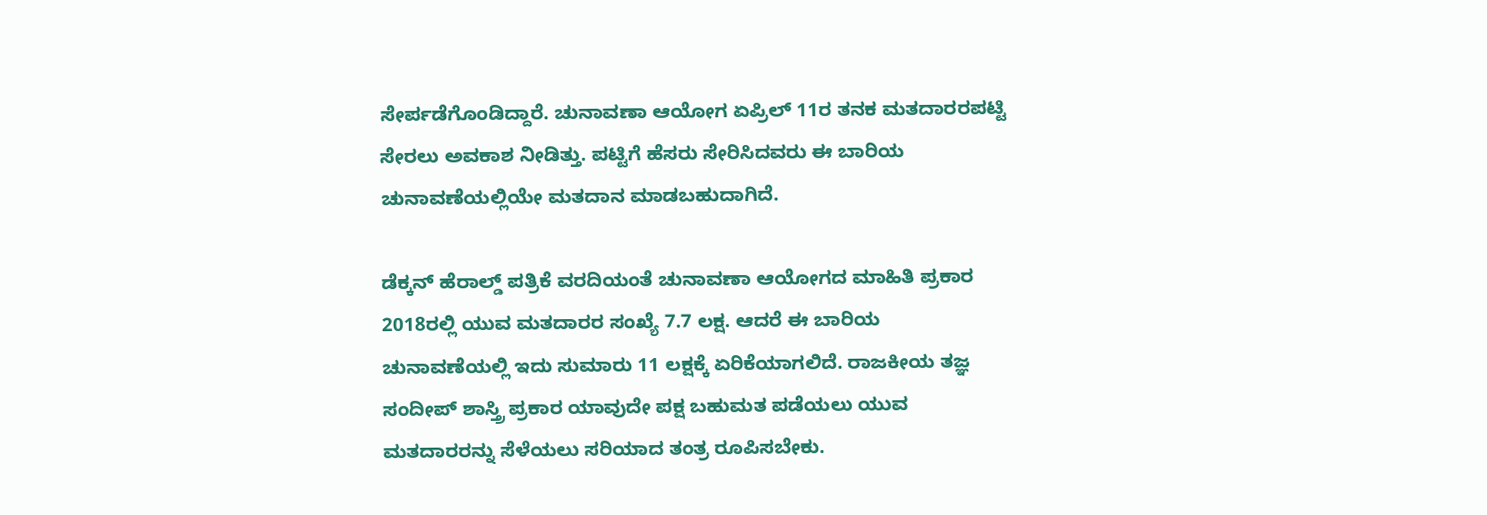ಸೇರ್ಪಡೆಗೊಂಡಿದ್ದಾರೆ. ಚುನಾವಣಾ ಆಯೋಗ ಏಪ್ರಿಲ್ 11ರ ತನಕ ಮತದಾರರಪಟ್ಟಿ ಸೇರಲು ಅವಕಾಶ ನೀಡಿತ್ತು. ಪಟ್ಟಿಗೆ ಹೆಸರು ಸೇರಿಸಿದವರು ಈ ಬಾರಿಯ ಚುನಾವಣೆಯಲ್ಲಿಯೇ ಮತದಾನ ಮಾಡಬಹುದಾಗಿದೆ.

ಡೆಕ್ಕನ್ ಹೆರಾಲ್ಡ್ ಪತ್ರಿಕೆ ವರದಿಯಂತೆ ಚುನಾವಣಾ ಆಯೋಗದ ಮಾಹಿತಿ ಪ್ರಕಾರ 2018ರಲ್ಲಿ ಯುವ ಮತದಾರರ ಸಂಖ್ಯೆ 7.7 ಲಕ್ಷ. ಆದರೆ ಈ ಬಾರಿಯ ಚುನಾವಣೆಯಲ್ಲಿ ಇದು ಸುಮಾರು 11 ಲಕ್ಷಕ್ಕೆ ಏರಿಕೆಯಾಗಲಿದೆ. ರಾಜಕೀಯ ತಜ್ಞ ಸಂದೀಪ್ ಶಾಸ್ತ್ರಿ ಪ್ರಕಾರ ಯಾವುದೇ ಪಕ್ಷ ಬಹುಮತ ಪಡೆಯಲು ಯುವ ಮತದಾರರನ್ನು ಸೆಳೆಯಲು ಸರಿಯಾದ ತಂತ್ರ ರೂಪಿಸಬೇಕು.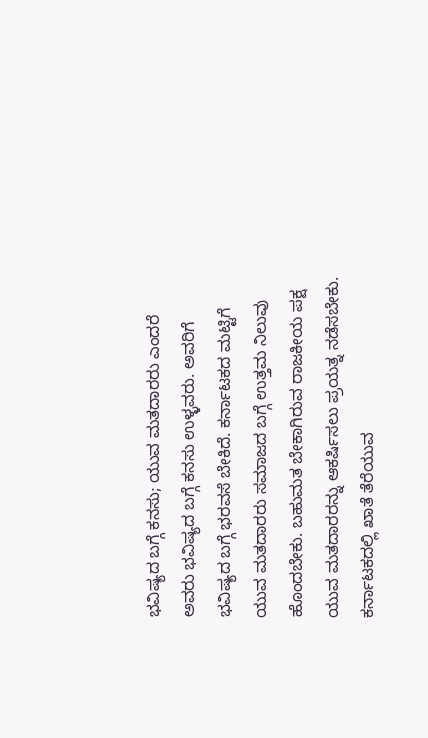ಭವಿಷ್ಯದ ಬಗ್ಗೆ ಕನಸು; ಯುವ ಮತದಾರರು ಎಂದರೆ ಅವರು ಭವಿಷ್ಯದ ಬಗ್ಗೆ ಕನಸು ಉಳ್ಳವರು. ಅವರಿಗೆ ಭವಿಷ್ಯದ ಬಗ್ಗೆ ಭರವಸೆ ಬೇಕಿದೆ. ಕರ್ನಾಟಕದ ಮಟ್ಟಿಗೆ ಯುವ ಮತದಾರರು ಸಮಾಜದ ಬಗ್ಗೆ ಉತ್ತಮ ನಿಲುವು ಹೊಂದಬೇಕು. ಬಹುಮತ ಬೇಕಾಗಿರುವ ರಾಜಕೀಯ ಪಕ್ಷ ಯುವ ಮತದಾರರನ್ನು ಆಕರ್ಷಿಸಲು ಪ್ರಯತ್ನ ನಡೆಸಬೇಕು. ಕರ್ನಾಟಕದಲ್ಲಿ ಖಾತೆ ತೆರೆಯುವ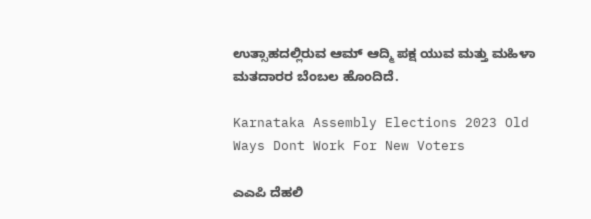ಉತ್ಸಾಹದಲ್ಲಿರುವ ಆಮ್ ಆದ್ಮಿ ಪಕ್ಷ ಯುವ ಮತ್ತು ಮಹಿಳಾ ಮತದಾರರ ಬೆಂಬಲ ಹೊಂದಿದೆ.

Karnataka Assembly Elections 2023 Old Ways Dont Work For New Voters

ಎಎಪಿ ದೆಹಲಿ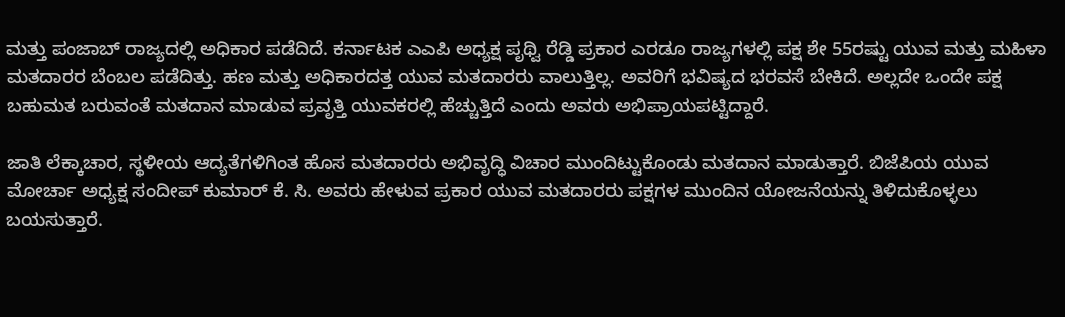ಮತ್ತು ಪಂಜಾಬ್‌ ರಾಜ್ಯದಲ್ಲಿ ಅಧಿಕಾರ ಪಡೆದಿದೆ. ಕರ್ನಾಟಕ ಎಎಪಿ ಅಧ್ಯಕ್ಷ ಪೃಥ್ವಿ ರೆಡ್ಡಿ ಪ್ರಕಾರ ಎರಡೂ ರಾಜ್ಯಗಳಲ್ಲಿ ಪಕ್ಷ ಶೇ 55ರಷ್ಟು ಯುವ ಮತ್ತು ಮಹಿಳಾ ಮತದಾರರ ಬೆಂಬಲ ಪಡೆದಿತ್ತು. ಹಣ ಮತ್ತು ಅಧಿಕಾರದತ್ತ ಯುವ ಮತದಾರರು ವಾಲುತ್ತಿಲ್ಲ. ಅವರಿಗೆ ಭವಿಷ್ಯದ ಭರವಸೆ ಬೇಕಿದೆ. ಅಲ್ಲದೇ ಒಂದೇ ಪಕ್ಷ ಬಹುಮತ ಬರುವಂತೆ ಮತದಾನ ಮಾಡುವ ಪ್ರವೃತ್ತಿ ಯುವಕರಲ್ಲಿ ಹೆಚ್ಚುತ್ತಿದೆ ಎಂದು ಅವರು ಅಭಿಪ್ರಾಯಪಟ್ಟಿದ್ದಾರೆ.

ಜಾತಿ ಲೆಕ್ಕಾಚಾರ, ಸ್ಥಳೀಯ ಆದ್ಯತೆಗಳಿಗಿಂತ ಹೊಸ ಮತದಾರರು ಅಭಿವೃದ್ಧಿ ವಿಚಾರ ಮುಂದಿಟ್ಟುಕೊಂಡು ಮತದಾನ ಮಾಡುತ್ತಾರೆ. ಬಿಜೆಪಿಯ ಯುವ ಮೋರ್ಚಾ ಅಧ್ಯಕ್ಷ ಸಂದೀಪ್ ಕುಮಾರ್ ಕೆ. ಸಿ. ಅವರು ಹೇಳುವ ಪ್ರಕಾರ ಯುವ ಮತದಾರರು ಪಕ್ಷಗಳ ಮುಂದಿನ ಯೋಜನೆಯನ್ನು ತಿಳಿದುಕೊಳ್ಳಲು ಬಯಸುತ್ತಾರೆ.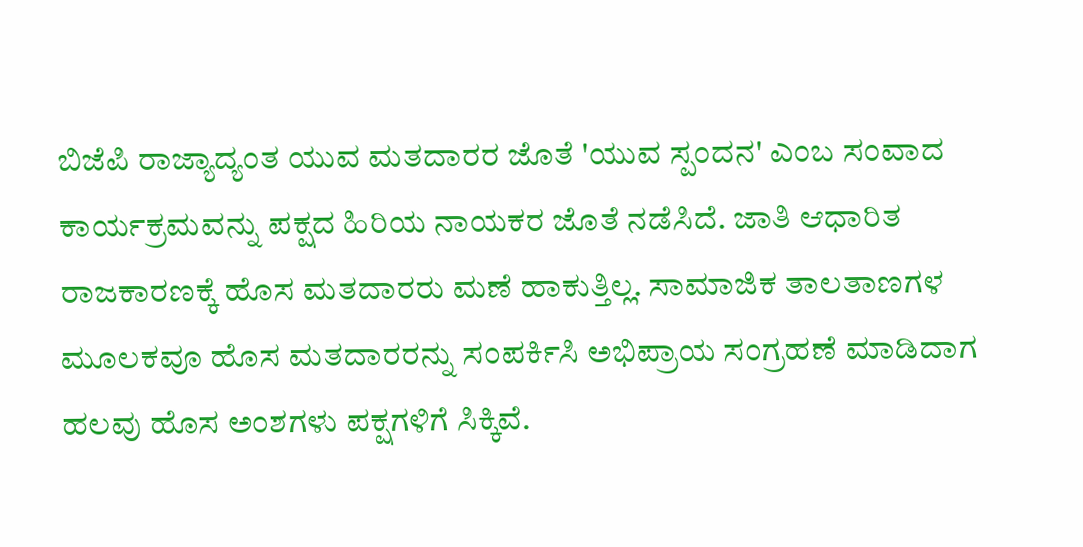ಬಿಜೆಪಿ ರಾಜ್ಯಾದ್ಯಂತ ಯುವ ಮತದಾರರ ಜೊತೆ 'ಯುವ ಸ್ಪಂದನ' ಎಂಬ ಸಂವಾದ ಕಾರ್ಯಕ್ರಮವನ್ನು ಪಕ್ಷದ ಹಿರಿಯ ನಾಯಕರ ಜೊತೆ ನಡೆಸಿದೆ. ಜಾತಿ ಆಧಾರಿತ ರಾಜಕಾರಣಕ್ಕೆ ಹೊಸ ಮತದಾರರು ಮಣೆ ಹಾಕುತ್ತಿಲ್ಲ. ಸಾಮಾಜಿಕ ತಾಲತಾಣಗಳ ಮೂಲಕವೂ ಹೊಸ ಮತದಾರರನ್ನು ಸಂಪರ್ಕಿಸಿ ಅಭಿಪ್ರಾಯ ಸಂಗ್ರಹಣೆ ಮಾಡಿದಾಗ ಹಲವು ಹೊಸ ಅಂಶಗಳು ಪಕ್ಷಗಳಿಗೆ ಸಿಕ್ಕಿವೆ.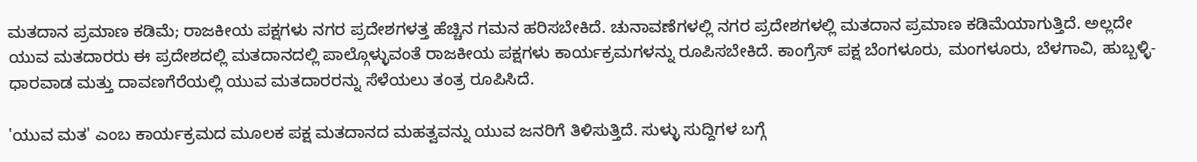ಮತದಾನ ಪ್ರಮಾಣ ಕಡಿಮೆ; ರಾಜಕೀಯ ಪಕ್ಷಗಳು ನಗರ ಪ್ರದೇಶಗಳತ್ತ ಹೆಚ್ಚಿನ ಗಮನ ಹರಿಸಬೇಕಿದೆ. ಚುನಾವಣೆಗಳಲ್ಲಿ ನಗರ ಪ್ರದೇಶಗಳಲ್ಲಿ ಮತದಾನ ಪ್ರಮಾಣ ಕಡಿಮೆಯಾಗುತ್ತಿದೆ. ಅಲ್ಲದೇ ಯುವ ಮತದಾರರು ಈ ಪ್ರದೇಶದಲ್ಲಿ ಮತದಾನದಲ್ಲಿ ಪಾಲ್ಗೊಳ್ಳುವಂತೆ ರಾಜಕೀಯ ಪಕ್ಷಗಳು ಕಾರ್ಯಕ್ರಮಗಳನ್ನು ರೂಪಿಸಬೇಕಿದೆ. ಕಾಂಗ್ರೆಸ್ ಪಕ್ಷ ಬೆಂಗಳೂರು, ಮಂಗಳೂರು, ಬೆಳಗಾವಿ, ಹುಬ್ಬಳ್ಳಿ-ಧಾರವಾಡ ಮತ್ತು ದಾವಣಗೆರೆಯಲ್ಲಿ ಯುವ ಮತದಾರರನ್ನು ಸೆಳೆಯಲು ತಂತ್ರ ರೂಪಿಸಿದೆ.

'ಯುವ ಮತ' ಎಂಬ ಕಾರ್ಯಕ್ರಮದ ಮೂಲಕ ಪಕ್ಷ ಮತದಾನದ ಮಹತ್ವವನ್ನು ಯುವ ಜನರಿಗೆ ತಿಳಿಸುತ್ತಿದೆ. ಸುಳ್ಳು ಸುದ್ದಿಗಳ ಬಗ್ಗೆ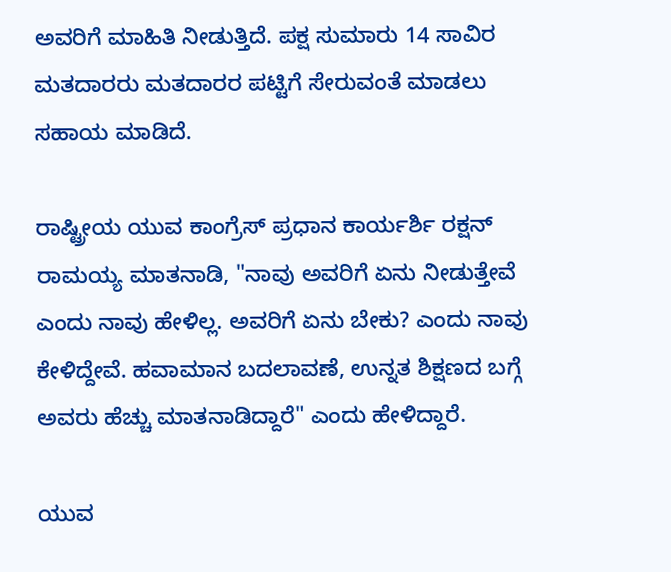ಅವರಿಗೆ ಮಾಹಿತಿ ನೀಡುತ್ತಿದೆ. ಪಕ್ಷ ಸುಮಾರು 14 ಸಾವಿರ ಮತದಾರರು ಮತದಾರರ ಪಟ್ಟಿಗೆ ಸೇರುವಂತೆ ಮಾಡಲು ಸಹಾಯ ಮಾಡಿದೆ.

ರಾಷ್ಟ್ರೀಯ ಯುವ ಕಾಂಗ್ರೆಸ್ ಪ್ರಧಾನ ಕಾರ್ಯರ್ಶಿ ರಕ್ಷನ್ ರಾಮಯ್ಯ ಮಾತನಾಡಿ, "ನಾವು ಅವರಿಗೆ ಏನು ನೀಡುತ್ತೇವೆ ಎಂದು ನಾವು ಹೇಳಿಲ್ಲ. ಅವರಿಗೆ ಏನು ಬೇಕು? ಎಂದು ನಾವು ಕೇಳಿದ್ದೇವೆ. ಹವಾಮಾನ ಬದಲಾವಣೆ, ಉನ್ನತ ಶಿಕ್ಷಣದ ಬಗ್ಗೆ ಅವರು ಹೆಚ್ಚು ಮಾತನಾಡಿದ್ದಾರೆ" ಎಂದು ಹೇಳಿದ್ದಾರೆ.

ಯುವ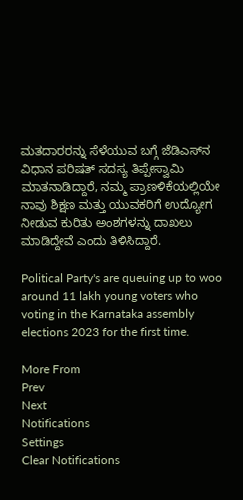ಮತದಾರರನ್ನು ಸೆಳೆಯುವ ಬಗ್ಗೆ ಜೆಡಿಎಸ್‌ನ ವಿಧಾನ ಪರಿಷತ್ ಸದಸ್ಯ ತಿಪ್ಪೇಸ್ವಾಮಿ ಮಾತನಾಡಿದ್ದಾರೆ, ನಮ್ಮ ಪ್ರಾಣಳಿಕೆಯಲ್ಲಿಯೇ ನಾವು ಶಿಕ್ಷಣ ಮತ್ತು ಯುವಕರಿಗೆ ಉದ್ಯೋಗ ನೀಡುವ ಕುರಿತು ಅಂಶಗಳನ್ನು ದಾಖಲು ಮಾಡಿದ್ದೇವೆ ಎಂದು ತಿಳಿಸಿದ್ದಾರೆ.

Political Party's are queuing up to woo around 11 lakh young voters who voting in the Karnataka assembly elections 2023 for the first time.

More From
Prev
Next
Notifications
Settings
Clear Notifications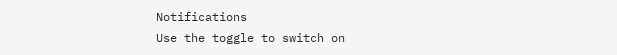Notifications
Use the toggle to switch on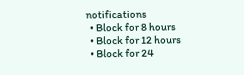notifications
  • Block for 8 hours
  • Block for 12 hours
  • Block for 24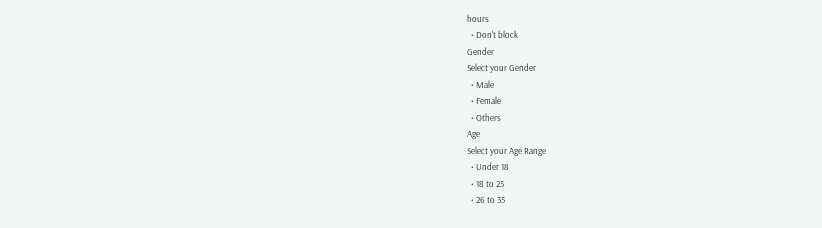hours
  • Don't block
Gender
Select your Gender
  • Male
  • Female
  • Others
Age
Select your Age Range
  • Under 18
  • 18 to 25
  • 26 to 35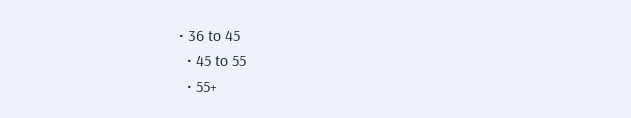• 36 to 45
  • 45 to 55
  • 55+